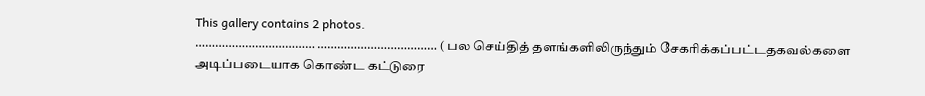This gallery contains 2 photos.
……………………………… ……………………………… ( பல செய்தித் தளங்களிலிருந்தும் சேகரிக்கப்பட்டதகவல்களை அடிப்படையாக கொண்ட கட்டுரை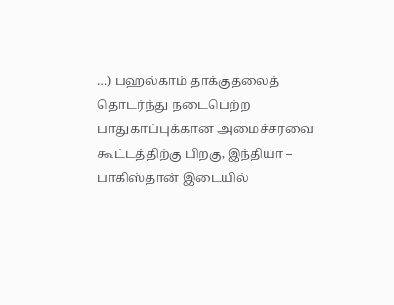…) பஹல்காம் தாக்குதலைத் தொடர்ந்து நடைபெற்ற பாதுகாப்புக்கான அமைச்சரவை கூட்டத்திற்கு பிறகு, இந்தியா – பாகிஸ்தான் இடையில்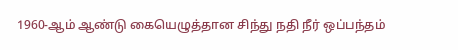1960-ஆம் ஆண்டு கையெழுத்தான சிந்து நதி நீர் ஒப்பந்தம்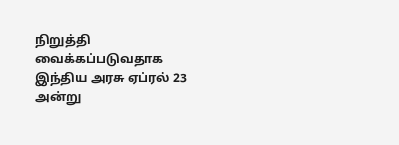நிறுத்தி வைக்கப்படுவதாக இந்திய அரசு ஏப்ரல் 23 அன்று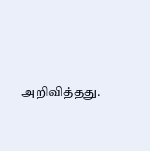அறிவித்தது.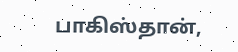பாகிஸ்தான்,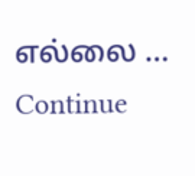எல்லை … Continue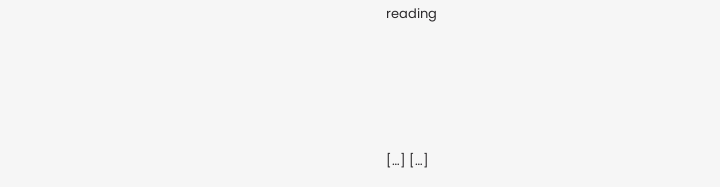reading




[…] […]